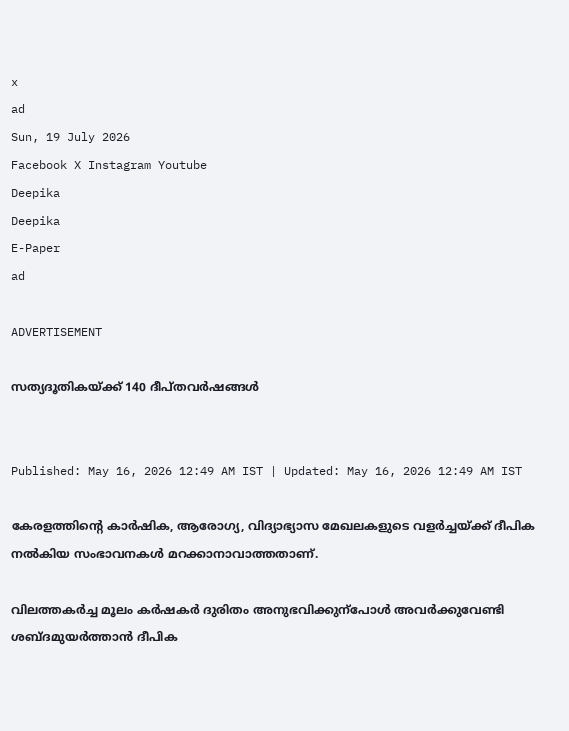x
ad
Sun, 19 July 2026
Facebook X Instagram Youtube
Deepika
Deepika
E-Paper
ad

ADVERTISEMENT

സത്യദൂതികയ്ക്ക് 140 ദീപ്തവർഷങ്ങൾ


Published: May 16, 2026 12:49 AM IST | Updated: May 16, 2026 12:49 AM IST

കേരളത്തിന്‍റെ കാർഷിക, ആരോഗ്യ, വിദ്യാഭ്യാസ മേഖലകളുടെ വളർച്ചയ്ക്ക് ദീപിക നൽകിയ സംഭാവനകൾ മറക്കാനാവാത്തതാണ്.

വിലത്തകർച്ച മൂലം കർഷകർ ദുരിതം അനുഭവിക്കുന്പോൾ അവർക്കുവേണ്ടി ശബ്ദമുയർത്താൻ ദീപിക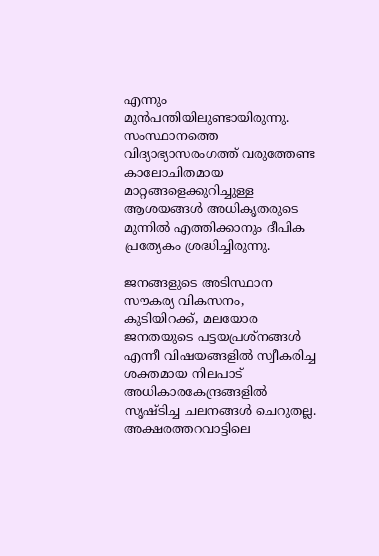എന്നും മുൻപന്തിയിലുണ്ടായിരുന്നു. സംസ്ഥാനത്തെ വിദ്യാഭ്യാസരംഗത്ത് വരുത്തേണ്ട കാലോചിതമായ മാറ്റങ്ങളെക്കുറിച്ചുള്ള ആശയങ്ങൾ അധികൃതരുടെ മുന്നിൽ എത്തിക്കാനും ദീപിക പ്രത്യേകം ശ്രദ്ധിച്ചിരുന്നു.

ജനങ്ങളുടെ അടിസ്ഥാന സൗകര്യ വികസനം, കുടിയിറക്ക്, മലയോര ജനതയുടെ പട്ടയപ്രശ്നങ്ങൾ എന്നീ വിഷയങ്ങളിൽ സ്വീകരിച്ച ശക്തമായ നിലപാട് അധികാരകേന്ദ്രങ്ങളിൽ സൃഷ്ടിച്ച ചലനങ്ങൾ ചെറുതല്ല. അക്ഷരത്തറവാട്ടിലെ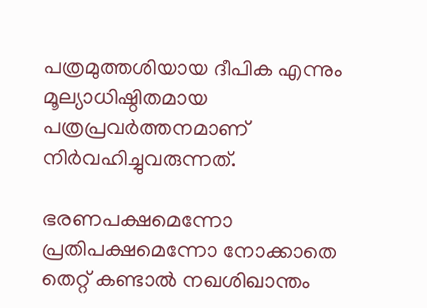പത്രമുത്തശിയായ ദീപിക എന്നും മൂല്യാധിഷ്ഠിതമായ പത്രപ്രവർത്തനമാണ് നിർവഹിച്ചുവരുന്നത്.

ഭരണപക്ഷമെന്നോ പ്രതിപക്ഷമെന്നോ നോക്കാതെ തെറ്റ് കണ്ടാൽ നഖശിഖാന്തം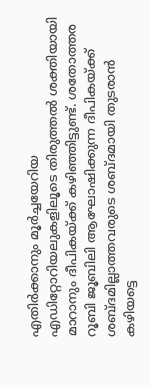എതിർക്കാനും മൂർച്ചയേറിയ എഡിറ്റോറിയലുകളിലൂടെ തിരുത്തൽ ശക്തിയായി മാറാനും ദീപികയ്ക്ക് കഴിഞ്ഞിട്ടുണ്ട്. ശതോത്തര റൂബി ജൂബിലി ആഘോഷിക്കുന്ന ദീപികയ്ക്ക് ശബ്ദമില്ലാത്തവരുടെ ശബ്ദമായി തുടരാൻ കഴിയട്ടെ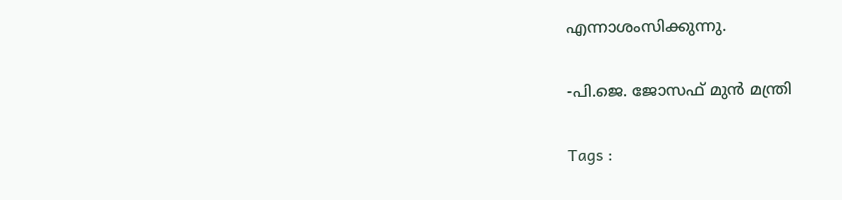എന്നാശംസിക്കുന്നു.

-പി.ജെ. ജോസഫ് മുൻ മന്ത്രി

Tags :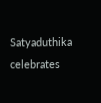Satyaduthika celebrates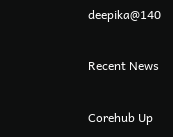deepika@140

Recent News

Corehub Up